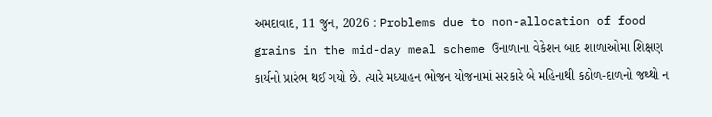અમદાવાદ, 11 જુન, 2026 : Problems due to non-allocation of food grains in the mid-day meal scheme ઉનાળાના વેકેશન બાદ શાળાઓમા શિક્ષણ કાર્યનો પ્રારંભ થઈ ગયો છે. ત્યારે મધ્યાહન ભોજન યોજનામાં સરકારે બે મહિનાથી કઠોળ-દાળનો જથ્થો ન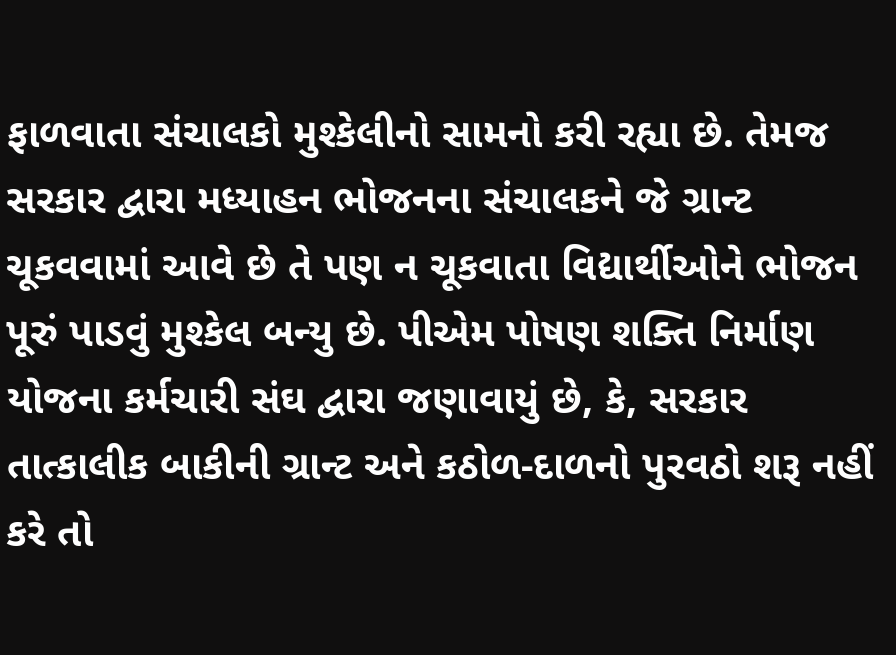ફાળવાતા સંચાલકો મુશ્કેલીનો સામનો કરી રહ્યા છે. તેમજ સરકાર દ્વારા મધ્યાહન ભોજનના સંચાલકને જે ગ્રાન્ટ ચૂકવવામાં આવે છે તે પણ ન ચૂકવાતા વિદ્યાર્થીઓને ભોજન પૂરું પાડવું મુશ્કેલ બન્યુ છે. પીએમ પોષણ શક્તિ નિર્માણ યોજના કર્મચારી સંઘ દ્વારા જણાવાયું છે, કે, સરકાર તાત્કાલીક બાકીની ગ્રાન્ટ અને કઠોળ-દાળનો પુરવઠો શરૂ નહીં કરે તો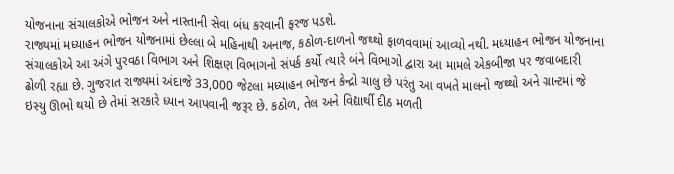યોજનાના સંચાલકોએ ભોજન અને નાસ્તાની સેવા બંધ કરવાની ફરજ પડશે.
રાજ્યમાં મધ્યાહન ભોજન યોજનામાં છેલ્લા બે મહિનાથી અનાજ, કઠોળ-દાળનો જથ્થો ફાળવવામાં આવ્યો નથી. મધ્યાહન ભોજન યોજનાના સંચાલકોએ આ અંગે પુરવઠા વિભાગ અને શિક્ષણ વિભાગનો સંપર્ક કર્યો ત્યારે બંને વિભાગો દ્વારા આ મામલે એકબીજા પર જવાબદારી ઢોળી રહ્યા છે. ગુજરાત રાજ્યમાં અંદાજે 33,000 જેટલા મધ્યાહન ભોજન કેન્દ્રો ચાલુ છે પરંતુ આ વખતે માલનો જથ્થો અને ગ્રાન્ટમાં જે ઇસ્યુ ઊભો થયો છે તેમાં સરકારે ધ્યાન આપવાની જરૂર છે. કઠોળ, તેલ અને વિદ્યાર્થી દીઠ મળતી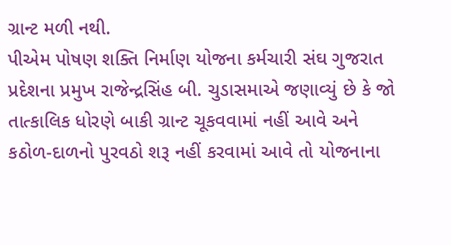ગ્રાન્ટ મળી નથી.
પીએમ પોષણ શક્તિ નિર્માણ યોજના કર્મચારી સંઘ ગુજરાત પ્રદેશના પ્રમુખ રાજેન્દ્રસિંહ બી. ચુડાસમાએ જણાવ્યું છે કે જો તાત્કાલિક ધોરણે બાકી ગ્રાન્ટ ચૂકવવામાં નહીં આવે અને કઠોળ-દાળનો પુરવઠો શરૂ નહીં કરવામાં આવે તો યોજનાના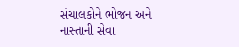સંચાલકોને ભોજન અને નાસ્તાની સેવા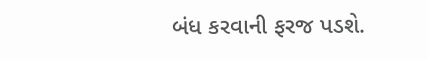બંધ કરવાની ફરજ પડશે.